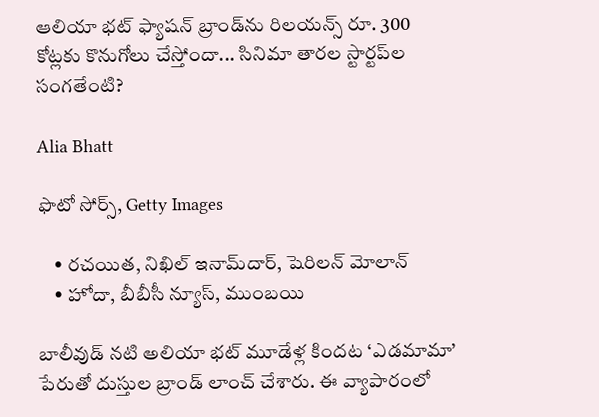ఆలియా భట్ ఫ్యాషన్ బ్రాండ్‌ను రిలయన్స్ రూ. 300 కోట్లకు కొనుగోలు చేస్తోందా... సినిమా తారల స్టార్టప్‌ల సంగతేంటి?

Alia Bhatt

ఫొటో సోర్స్, Getty Images

    • రచయిత, నిఖిల్ ఇనామ్‌దార్, షెరిలన్ మోలాన్
    • హోదా, బీబీసీ న్యూస్, ముంబయి

బాలీవుడ్ నటి అలియా భట్ మూడేళ్ల కిందట ‘ఎడమామా’ పేరుతో దుస్తుల బ్రాండ్ లాంచ్ చేశారు. ఈ వ్యాపారంలో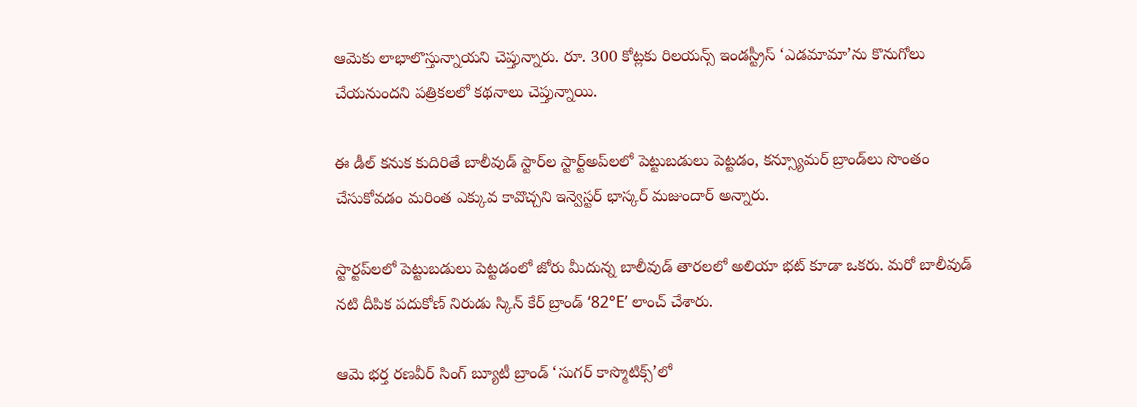ఆమెకు లాభాలొస్తున్నాయని చెప్తున్నారు. రూ. 300 కోట్లకు రిలయన్స్ ఇండస్ట్రీస్ ‘ఎడమామా’ను కొనుగోలు చేయనుందని పత్రికలలో కథనాలు చెప్తున్నాయి.

ఈ డీల్ కనుక కుదిరితే బాలీవుడ్ స్టార్‌ల స్టార్ట్‌అప్‌లలో పెట్టుబడులు పెట్టడం, కన్స్యూమర్ బ్రాండ్‌లు సొంతం చేసుకోవడం మరింత ఎక్కువ కావొచ్చని ఇన్వెస్టర్ భాస్కర్ మజుందార్ అన్నారు.

స్టార్టప్‌లలో పెట్టుబడులు పెట్టడంలో జోరు మీదున్న బాలీవుడ్ తారలలో అలియా భట్ కూడా ఒకరు. మరో బాలీవుడ్ నటి దీపిక పదుకోణ్ నిరుడు స్కిన్ కేర్ బ్రాండ్ ‘82°E’ లాంచ్ చేశారు.

ఆమె భర్త రణవీర్ సింగ్ బ్యూటీ బ్రాండ్ ‘సుగర్ కాస్మొటిక్స్’లో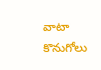వాటా కొనుగోలు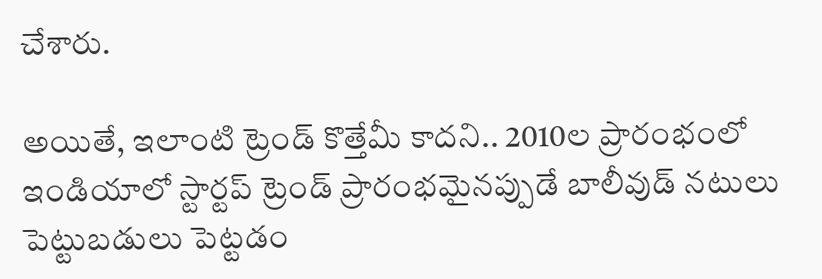చేశారు.

అయితే, ఇలాంటి ట్రెండ్ కొత్తేమీ కాదని.. 2010ల ప్రారంభంలో ఇండియాలో స్టార్టప్ ట్రెండ్ ప్రారంభమైనప్పుడే బాలీవుడ్ నటులు పెట్టుబడులు పెట్టడం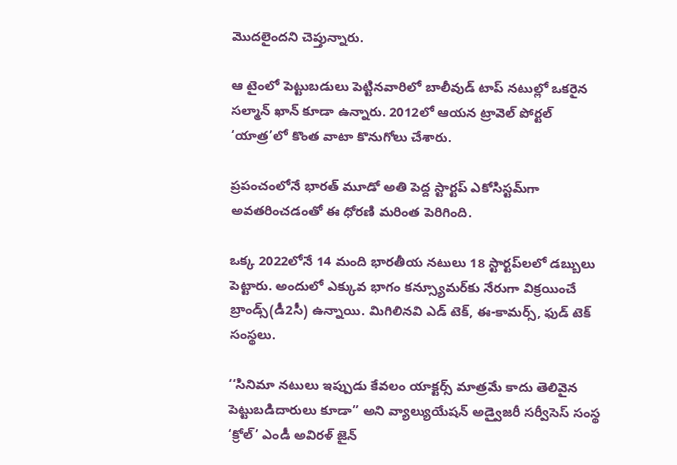మొదలైందని చెప్తున్నారు.

ఆ టైంలో పెట్టుబడులు పెట్టినవారిలో బాలీవుడ్ టాప్ నటుల్లో ఒకరైన సల్మాన్ ఖాన్ కూడా ఉన్నారు. 2012లో ఆయన ట్రావెల్ పోర్టల్ ‘యాత్ర’లో కొంత వాటా కొనుగోలు చేశారు.

ప్రపంచంలోనే భారత్ మూడో అతి పెద్ద స్టార్టప్ ఎకోసిస్టమ్‌గా అవతరించడంతో ఈ ధోరణి మరింత పెరిగింది.

ఒక్క 2022లోనే 14 మంది భారతీయ నటులు 18 స్టార్టప్‌లలో డబ్బులు పెట్టారు. అందులో ఎక్కువ భాగం కన్స్యూమర్‌కు నేరుగా విక్రయించే బ్రాండ్స్(డీ2సీ) ఉన్నాయి. మిగిలినవి ఎడ్ టెక్, ఈ-కామర్స్, ఫుడ్ టెక్ సంస్థలు.

‘‘సినిమా నటులు ఇప్పుడు కేవలం యాక్టర్స్ మాత్రమే కాదు తెలివైన పెట్టుబడిదారులు కూడా’’ అని వ్యాల్యుయేషన్ అడ్వైజరీ సర్వీసెస్ సంస్థ ‘క్రోల్’ ఎండీ అవిరళ్ జైన్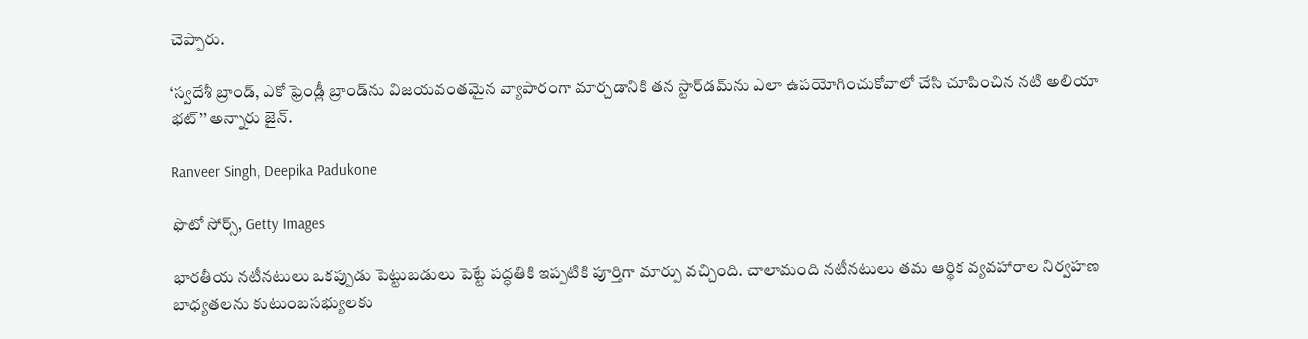చెప్పారు.

‘స్వదేశీ బ్రాండ్, ఎకో ఫ్రెండ్లీ బ్రాండ్‌ను విజయవంతమైన వ్యాపారంగా మార్చడానికి తన స్టార్‌డమ్‌ను ఎలా ఉపయోగించుకోవాలో చేసి చూపించిన నటి అలియా భట్’’ అన్నారు జైన్.

Ranveer Singh, Deepika Padukone

ఫొటో సోర్స్, Getty Images

భారతీయ నటీనటులు ఒకప్పుడు పెట్టుబడులు పెట్టే పద్ధతికి ఇప్పటికి పూర్తిగా మార్పు వచ్చింది. చాలామంది నటీనటులు తమ ఆర్థిక వ్యవహారాల నిర్వహణ బాధ్యతలను కుటుంబసభ్యులకు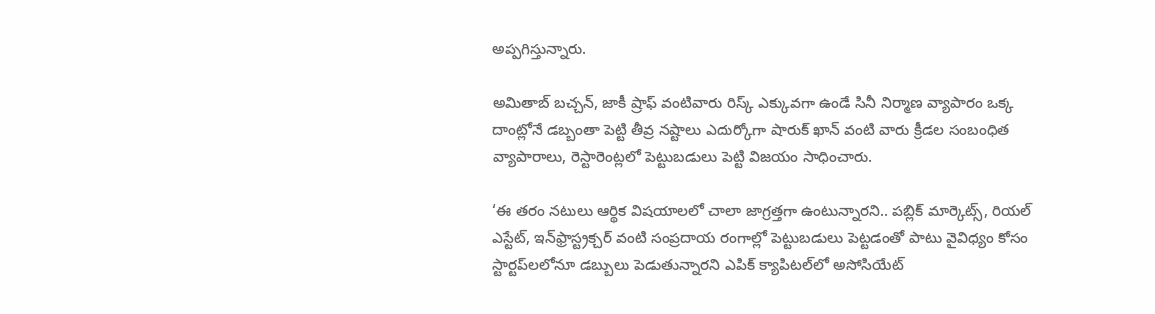అప్పగిస్తున్నారు.

అమితాబ్ బచ్చన్, జాకీ ష్రాఫ్ వంటివారు రిస్క్ ఎక్కువగా ఉండే సినీ నిర్మాణ వ్యాపారం ఒక్క దాంట్లోనే డబ్బంతా పెట్టి తీవ్ర నష్టాలు ఎదుర్కోగా షారుక్ ఖాన్ వంటి వారు క్రీడల సంబంధిత వ్యాపారాలు, రెస్టారెంట్లలో పెట్టుబడులు పెట్టి విజయం సాధించారు.

‘ఈ తరం నటులు ఆర్థిక విషయాలలో చాలా జాగ్రత్తగా ఉంటున్నారని.. పబ్లిక్ మార్కెట్స్, రియల్ ఎస్టేట్, ఇన్‌ఫ్రాస్ట్రక్చర్ వంటి సంప్రదాయ రంగాల్లో పెట్టుబడులు పెట్టడంతో పాటు వైవిధ్యం కోసం స్టార్టప్‌లలోనూ డబ్బులు పెడుతున్నారని ఎపిక్ క్యాపిటల్‌లో అసోసియేట్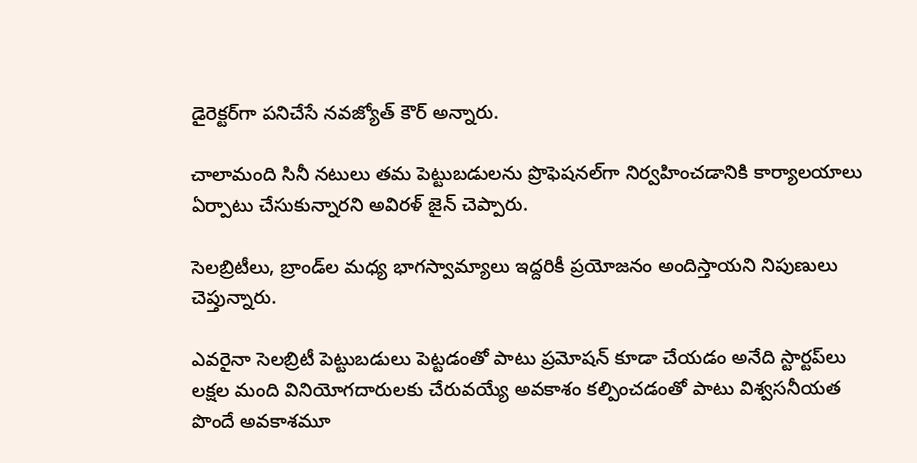డైరెక్టర్‌గా పనిచేసే నవజ్యోత్ కౌర్ అన్నారు.

చాలామంది సినీ నటులు తమ పెట్టుబడులను ప్రొఫెషనల్‌గా నిర్వహించడానికి కార్యాలయాలు ఏర్పాటు చేసుకున్నారని అవిరళ్ జైన్ చెప్పారు.

సెలబ్రిటీలు, బ్రాండ్‌ల మధ్య భాగస్వామ్యాలు ఇద్దరికీ ప్రయోజనం అందిస్తాయని నిపుణులు చెప్తున్నారు.

ఎవరైనా సెలబ్రిటీ పెట్టుబడులు పెట్టడంతో పాటు ప్రమోషన్ కూడా చేయడం అనేది స్టార్టప్‌లు లక్షల మంది వినియోగదారులకు చేరువయ్యే అవకాశం కల్పించడంతో పాటు విశ్వసనీయత పొందే అవకాశమూ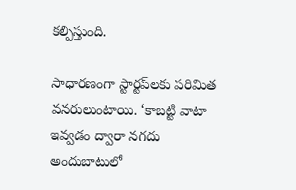కల్పిస్తుంది.

సాధారణంగా స్టార్టప్‌లకు పరిమిత వనరులుంటాయి. ‘కాబట్టి వాటా ఇవ్వడం ద్వారా నగదు అందుబాటులో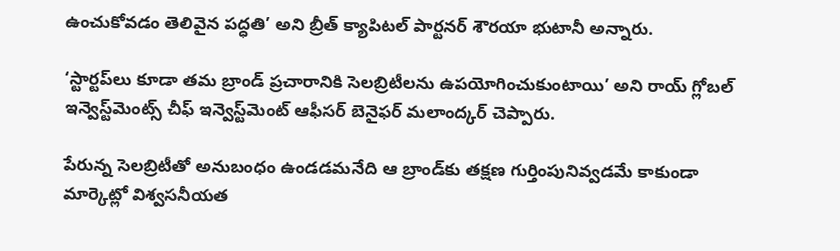ఉంచుకోవడం తెలివైన పద్ధతి’ అని బ్రీత్ క్యాపిటల్ పార్టనర్ శౌరయా భుటానీ అన్నారు.

‘స్టార్టప్‌లు కూడా తమ బ్రాండ్ ప్రచారానికి సెలబ్రిటీలను ఉపయోగించుకుంటాయి’ అని రాయ్ గ్లోబల్ ఇన్వెస్ట్‌మెంట్స్ చీఫ్ ఇన్వెస్ట్‌మెంట్ ఆఫీసర్ బెనైఫర్ మలాంద్కర్ చెప్పారు.

పేరున్న సెలబ్రిటీతో అనుబంధం ఉండడమనేది ఆ బ్రాండ్‌కు తక్షణ గుర్తింపునివ్వడమే కాకుండా మార్కెట్లో విశ్వసనీయత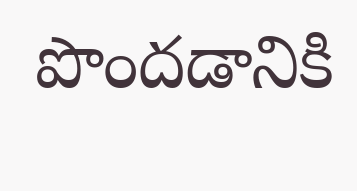పొందడానికి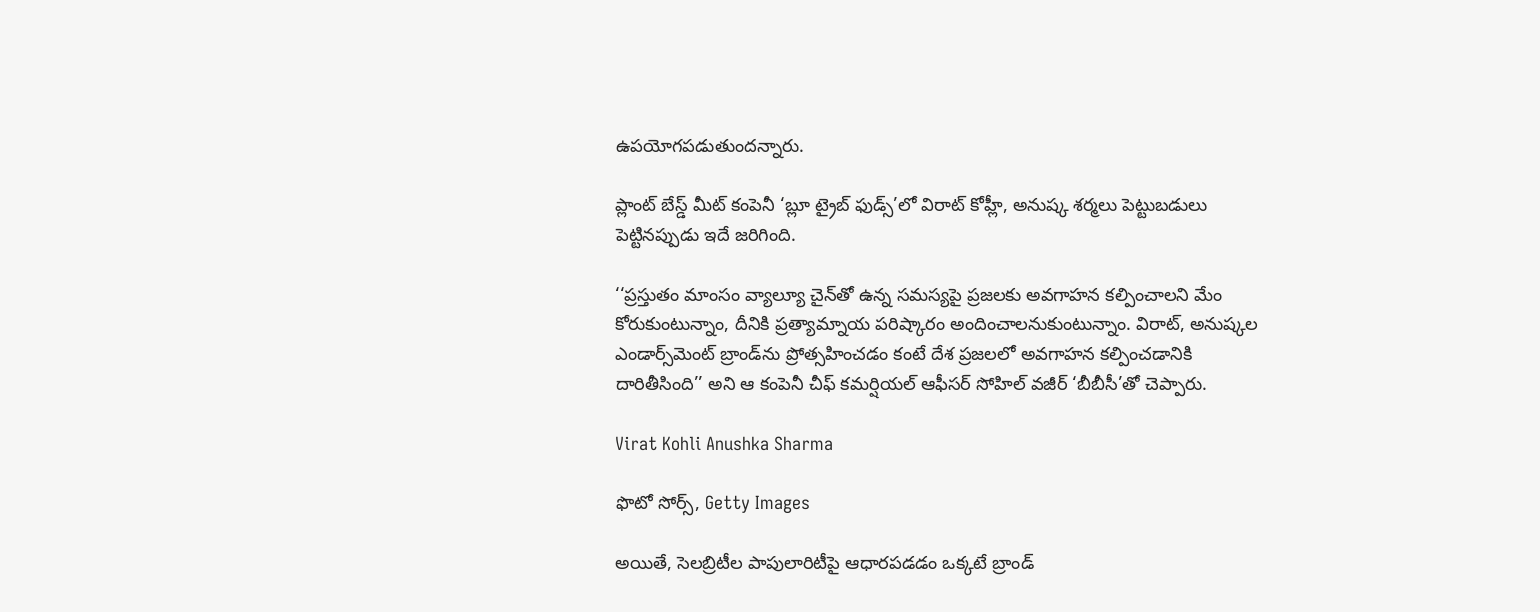ఉపయోగపడుతుందన్నారు.

ప్లాంట్ బేస్డ్ మీట్ కంపెనీ ‘బ్లూ ట్రైబ్ ఫుడ్స్’లో విరాట్ కోహ్లీ, అనుష్క శర్మలు పెట్టుబడులు పెట్టినప్పుడు ఇదే జరిగింది.

‘‘ప్రస్తుతం మాంసం వ్యాల్యూ చైన్‌తో ఉన్న సమస్యపై ప్రజలకు అవగాహన కల్పించాలని మేం కోరుకుంటున్నాం, దీనికి ప్రత్యామ్నాయ పరిష్కారం అందించాలనుకుంటున్నాం. విరాట్, అనుష్కల ఎండార్స్‌మెంట్ బ్రాండ్‌ను ప్రోత్సహించడం కంటే దేశ ప్రజలలో అవగాహన కల్పించడానికి దారితీసింది’’ అని ఆ కంపెనీ చీఫ్ కమర్షియల్ ఆఫీసర్ సోహిల్ వజీర్ ‘బీబీసీ’తో చెప్పారు.

Virat Kohli Anushka Sharma

ఫొటో సోర్స్, Getty Images

అయితే, సెలబ్రిటీల పాపులారిటీపై ఆధారపడడం ఒక్కటే బ్రాండ్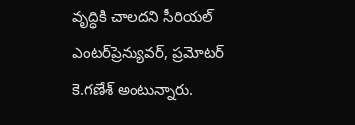వృద్ధికి చాలదని సీరియల్ ఎంటర్‌ప్రెన్యువర్, ప్రమోటర్ కె.గణేశ్ అంటున్నారు.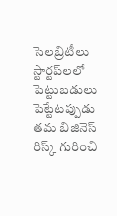సెలబ్రిటీలు స్టార్టప్‌లలో పెట్టుబడులు పెట్టేటప్పుడు తమ బిజినెస్ రిస్క్ గురించి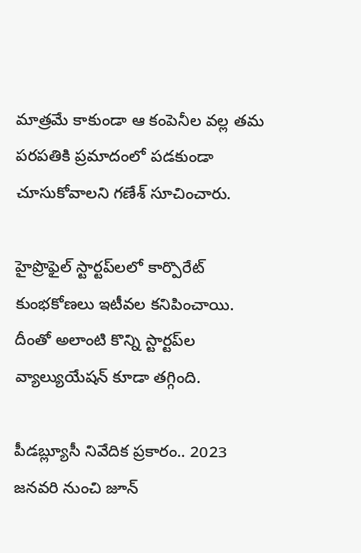మాత్రమే కాకుండా ఆ కంపెనీల వల్ల తమ పరపతికి ప్రమాదంలో పడకుండా చూసుకోవాలని గణేశ్ సూచించారు.

హైప్రొఫైల్ స్టార్టప్‌లలో కార్పొరేట్ కుంభకోణలు ఇటీవల కనిపించాయి. దీంతో అలాంటి కొన్ని స్టార్టప్‌ల వ్యాల్యుయేషన్ కూడా తగ్గింది.

పీడబ్ల్యూసీ నివేదిక ప్రకారం.. 2023 జనవరి నుంచి జూన్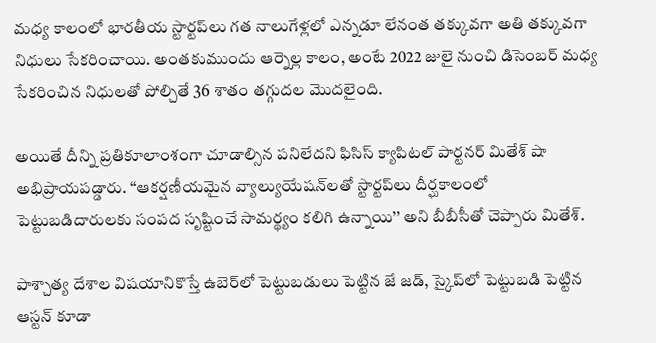మధ్య కాలంలో భారతీయ స్టార్టప్‌లు గత నాలుగేళ్లలో ఎన్నడూ లేనంత తక్కువగా అతి తక్కువగా నిధులు సేకరించాయి. అంతకుముందు ఆర్నెల్ల కాలం, అంటే 2022 జులై నుంచి డిసెంబర్ మధ్య సేకరించిన నిధులతో పోల్చితే 36 శాతం తగ్గుదల మొదలైంది.

అయితే దీన్ని ప్రతికూలాంశంగా చూడాల్సిన పనిలేదని ఫిసిస్ క్యాపిటల్ పార్టనర్ మితేశ్ షా అభిప్రాయపడ్డారు. ‘‘ఆకర్షణీయమైన వ్యాల్యుయేషన్‌లతో స్టార్టప్‌లు దీర్ఘకాలంలో పెట్టుబడిదారులకు సంపద సృష్టించే సామర్థ్యం కలిగి ఉన్నాయి’’ అని బీబీసీతో చెప్పారు మితేశ్.

పాశ్చాత్య దేశాల విషయానికొస్తే ఉబెర్‌లో పెట్టుబడులు పెట్టిన జే జడ్, స్కైప్‌లో పెట్టుబడి పెట్టిన ఆస్టన్ కూడా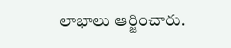లాభాలు ఆర్జించారు.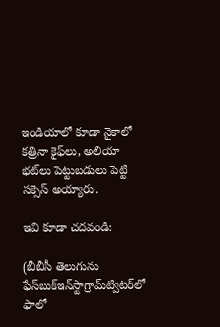ఇండియాలో కూడా నైకాలో కత్రినా కైఫ్‌లు, అలియా భట్‌లు పెట్టుబడులు పెట్టి సక్సెస్ అయ్యారు.

ఇవి కూడా చదవండి:

(బీబీసీ తెలుగును ఫేస్‌బుక్ఇన్‌స్టాగ్రామ్‌ట్విటర్‌లో ఫాలో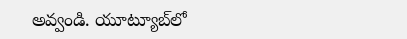అవ్వండి. యూట్యూబ్‌లో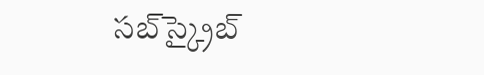సబ్‌స్క్రైబ్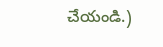చేయండి.)